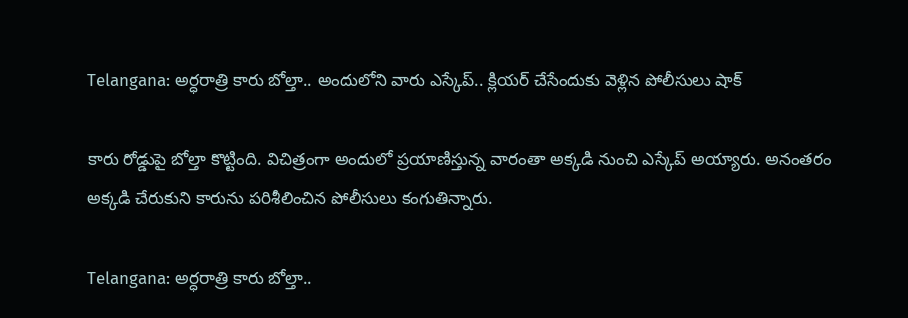Telangana: అర్ధరాత్రి కారు బోల్తా.. అందులోని వారు ఎస్కేప్.. క్లియర్ చేసేందుకు వెళ్లిన పోలీసులు షాక్

కారు రోడ్డుపై బోల్తా కొట్టింది. విచిత్రంగా అందులో ప్రయాణిస్తున్న వారంతా అక్కడి నుంచి ఎస్కేప్ అయ్యారు. అనంతరం అక్కడి చేరుకుని కారును పరిశీలించిన పోలీసులు కంగుతిన్నారు.

Telangana: అర్ధరాత్రి కారు బోల్తా..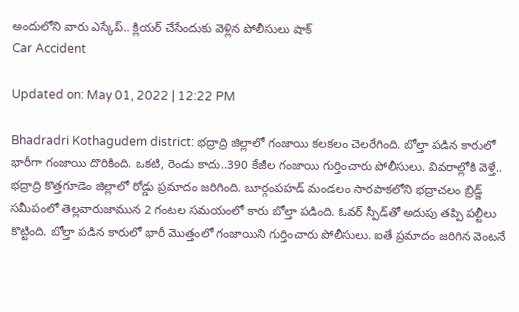అందులోని వారు ఎస్కేప్.. క్లియర్ చేసేందుకు వెళ్లిన పోలీసులు షాక్
Car Accident

Updated on: May 01, 2022 | 12:22 PM

Bhadradri Kothagudem district: భద్రాద్రి జిల్లాలో గంజాయి కలకలం చెలరేగింది. బోల్తా పడిన కారులో భారీగా గంజాయి దొరికింది. ఒకటి, రెండు కాదు..390 కేజీల గంజాయి గుర్తించారు పోలీసులు. వివరాల్లోకి వెళ్తే.. భద్రాద్రి కొత్తగూడెం జిల్లాలో రోడ్డు ప్రమాదం జరిగింది. బూర్గంపహడ్ మండలం సారపాకలోని భద్రాచలం బ్రిడ్జ్ సమీపంలో తెల్లవారుజామున 2 గంటల సమయంలో కారు బోల్తా పడింది. ఓవర్‌ స్పీడ్‌తో అదుపు తప్పి పల్టీలు కొట్టింది. బోల్తా పడిన కారులో భారీ మొత్తంలో గంజాయిని గుర్తించారు పోలీసులు. ఐతే ప్రమాదం జరిగిన వెంటనే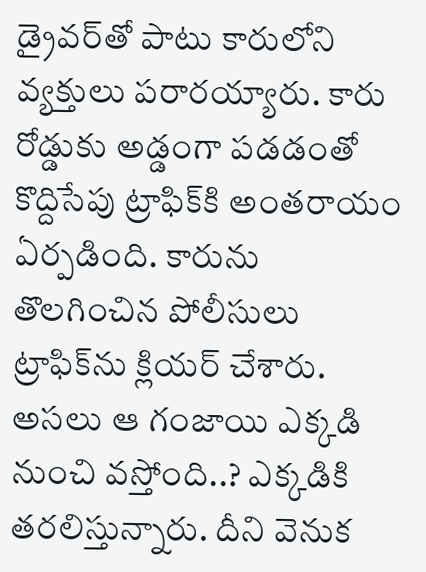డ్రైవర్‌తో పాటు కారులోని వ్యక్తులు పరారయ్యారు. కారు రోడ్డుకు అడ్డంగా పడడంతో కొద్దిసేపు ట్రాఫిక్‌కి అంతరాయం ఏర్పడింది. కారును తొలగించిన పోలీసులు ట్రాఫిక్‌ను క్లియర్‌ చేశారు. అసలు ఆ గంజాయి ఎక్కడి నుంచి వస్తోంది..? ఎక్కడికి తరలిస్తున్నారు. దీని వెనుక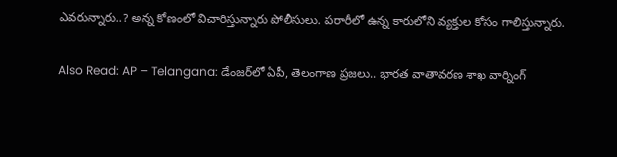ఎవరున్నారు..? అన్న కోణంలో విచారిస్తున్నారు పోలీసులు. పరారీలో ఉన్న కారులోని వ్యక్తుల కోసం గాలిస్తున్నారు.

Also Read: AP – Telangana: డేంజర్‌లో ఏపీ, తెలంగాణ ప్రజలు.. భారత వాతావరణ శాఖ వార్నింగ్‌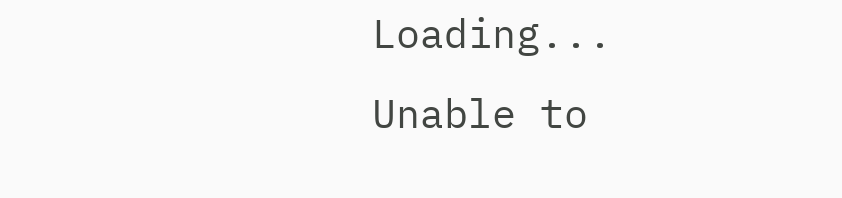Loading...
Unable to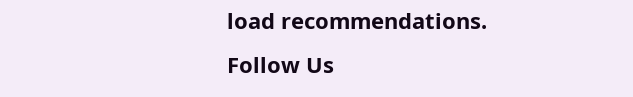load recommendations.
Follow Us